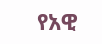የአዊ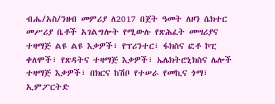ብሔ/አስ/ንዘብ መምሪያ ለ2017 በጀት ዓመት ለዞን ሴክተር መሥሪያ ቤቶች አገልግሎት የሚውሉ የጽሕፈት መሣሪያና ተዛማጅ ልዩ ልዩ እቃዎች፣ የፕሪንተር፣ ፋክስና ፎቶ ኮፒ ቀለሞች፣ የጽዳትና ተዛማጅ እቃዎች፣ ኤሌክትሮኒክስና ሌሎች ተዛማጅ እቃዎች፣ በክርና ከሽቦ የተሠራ የመኪና ጎማ፣ ኢምፖርትድ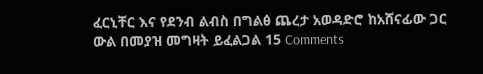ፈርኒቸር እና የደንብ ልብስ በግልፅ ጨረታ አወዳድሮ ከአሸናፊው ጋር ውል በመያዝ መግዛት ይፈልጋል 15 Comments